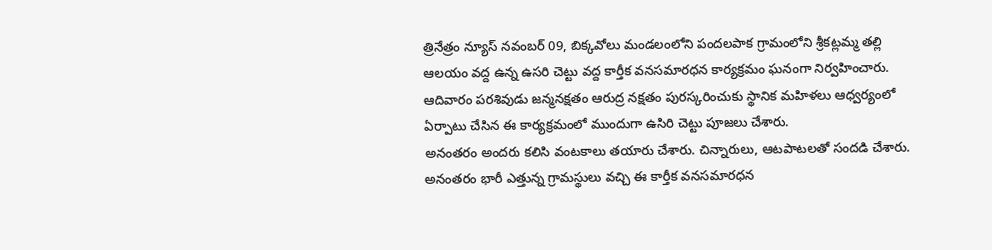త్రినేత్రం న్యూస్ నవంబర్ 09, బిక్కవోలు మండలంలోని పందలపాక గ్రామంలోని శ్రీకట్లమ్మ తల్లి ఆలయం వద్ద ఉన్న ఉసరి చెట్టు వద్ద కార్తీక వనసమారధన కార్యక్రమం ఘనంగా నిర్వహించారు. ఆదివారం పరశివుడు జన్మనక్షతం ఆరుద్ర నక్షతం పురస్కరించుకు స్థానిక మహిళలు ఆధ్వర్యంలో ఏర్పాటు చేసిన ఈ కార్యక్రమంలో ముందుగా ఉసిరి చెట్టు పూజలు చేశారు.
అనంతరం అందరు కలిసి వంటకాలు తయారు చేశారు. చిన్నారులు, ఆటపాటలతో సందడి చేశారు. అనంతరం భారీ ఎత్తున్న గ్రామస్థులు వచ్చి ఈ కార్తీక వనసమారధన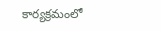కార్యక్రమంలో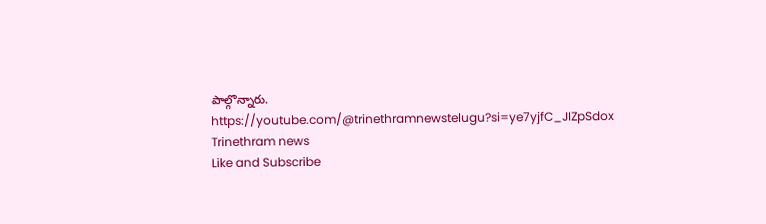పాల్గొన్నారు.
https://youtube.com/@trinethramnewstelugu?si=ye7yjfC_JIZpSdox
Trinethram news
Like and Subscribe